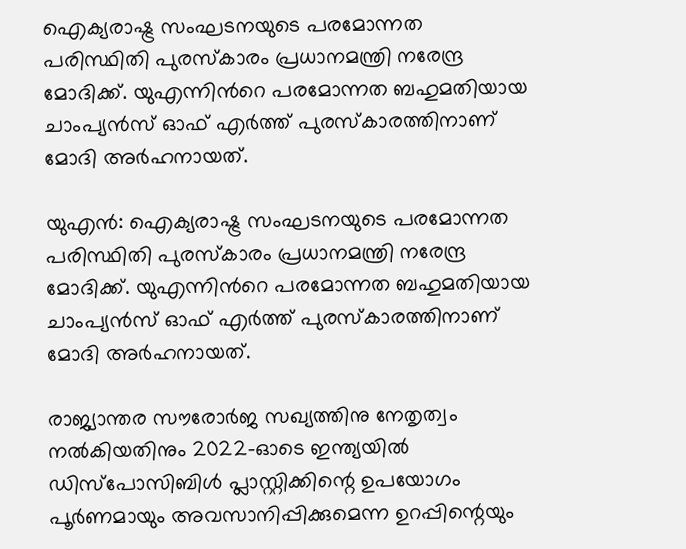ഐക്യരാഷ്ട്ര സംഘടനയുടെ പരമോന്നത പരിസ്ഥിതി പുരസ്കാരം പ്രധാനമന്ത്രി നരേന്ദ്ര മോദിക്ക്. യുഎന്നിന്‍റെ പരമോന്നത ബഹുമതിയായ ചാംപ്യന്‍സ് ഓഫ് എര്‍ത്ത് പുരസ്കാരത്തിനാണ് മോദി അര്‍ഹനായത്.

യുഎന്‍: ഐക്യരാഷ്ട്ര സംഘടനയുടെ പരമോന്നത പരിസ്ഥിതി പുരസ്കാരം പ്രധാനമന്ത്രി നരേന്ദ്ര മോദിക്ക്. യുഎന്നിന്‍റെ പരമോന്നത ബഹുമതിയായ ചാംപ്യന്‍സ് ഓഫ് എര്‍ത്ത് പുരസ്കാരത്തിനാണ് മോദി അര്‍ഹനായത്.

രാജ്യാന്തര സൗരോര്‍ജ സഖ്യത്തിനു നേതൃത്വം നല്‍കിയതിനും 2022-ഓടെ ഇന്ത്യയില്‍ ഡിസ്‌പോസിബിള്‍ പ്ലാസ്റ്റിക്കിന്റെ ഉപയോഗം പൂര്‍ണമായും അവസാനിപ്പിക്കുമെന്ന ഉറപ്പിന്റെയും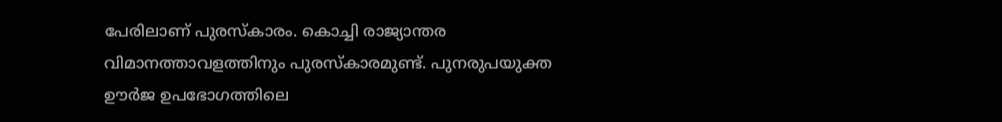പേരിലാണ് പുരസ്കാരം. കൊച്ചി രാജ്യാന്തര വിമാനത്താവളത്തിനും പുരസ്കാരമുണ്ട്. പുനരുപയുക്ത ഊര്‍ജ ഉപഭോഗത്തിലെ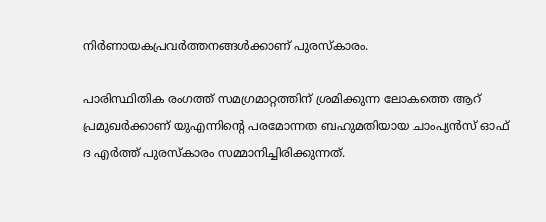നിര്‍ണായകപ്രവര്‍ത്തനങ്ങള്‍ക്കാണ് പുരസ്കാരം.

പാരിസ്ഥിതിക രംഗത്ത് സമഗ്രമാറ്റത്തിന് ശ്രമിക്കുന്ന ലോകത്തെ ആറ് പ്രമുഖര്‍ക്കാണ് യുഎന്നിന്‍റെ പരമോന്നത ബഹുമതിയായ ചാംപ്യന്‍സ് ഓഫ് ദ എര്‍ത്ത് പുരസ്കാരം സമ്മാനിച്ചിരിക്കുന്നത്.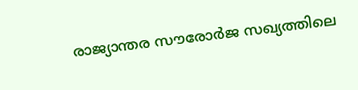രാജ്യാന്തര സൗരോര്‍ജ സഖ്യത്തിലെ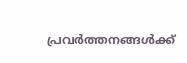പ്രവര്‍ത്തനങ്ങള്‍ക്ക്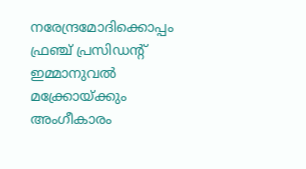നരേന്ദ്രമോദിക്കൊപ്പം ഫ്രഞ്ച് പ്രസിഡന്റ് ഇമ്മാനുവല്‍ മക്ക്രോയ്ക്കും അംഗീകാരം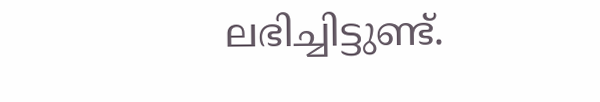ലഭിച്ചിട്ടുണ്ട്.